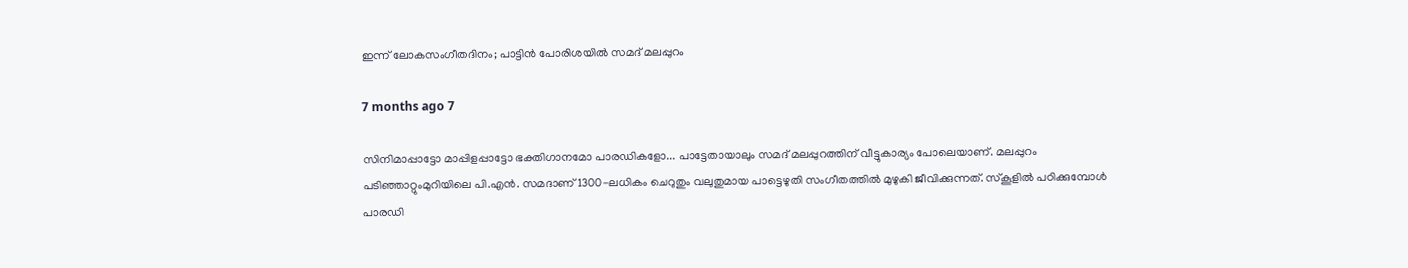ഇന്ന് ലോകസംഗീതദിനം; പാട്ടിൻ പോരിശയിൽ സമദ് മലപ്പുറം

7 months ago 7

സിനിമാപ്പാട്ടോ മാപ്പിളപ്പാട്ടോ ഭക്തിഗാനമോ പാരഡികളോ... പാട്ടേതായാലും സമദ് മലപ്പുറത്തിന് വീട്ടുകാര്യം പോലെയാണ്. മലപ്പുറം പടിഞ്ഞാറ്റുംമുറിയിലെ പി.എൻ. സമദാണ് 1300-ലധികം ചെറുതും വലുതുമായ പാട്ടെഴുതി സംഗീതത്തിൽ മുഴുകി ജീവിക്കുന്നത്. സ്കൂളിൽ പഠിക്കുമ്പോൾ പാരഡി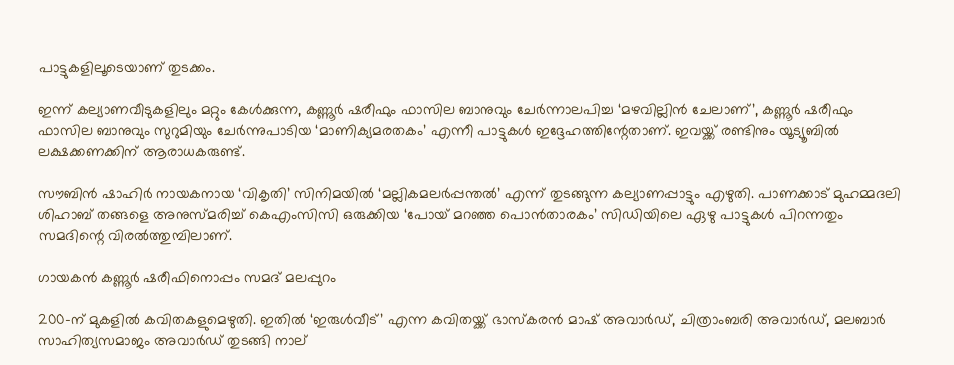പാട്ടുകളിലൂടെയാണ് തുടക്കം.

ഇന്ന് കല്യാണവീടുകളിലും മറ്റും കേൾക്കുന്ന, കണ്ണൂർ ഷരീഫും ഫാസില ബാനുവും ചേർന്നാലപിച്ച ‘മഴവില്ലിൻ ചേലാണ്’, കണ്ണൂർ ഷരീഫും ഫാസില ബാനുവും സുറുമിയും ചേർന്നുപാടിയ ‘മാണിക്യമരതകം’ എന്നീ പാട്ടുകൾ ഇദ്ദേഹത്തിന്റേതാണ്. ഇവയ്ക്ക് രണ്ടിനും യൂട്യൂബിൽ ലക്ഷക്കണക്കിന് ആരാധകരുണ്ട്.

സൗബിൻ ഷാഹിർ നായകനായ ‘വികൃതി’ സിനിമയിൽ ‘മല്ലികമലർപ്പന്തൽ’ എന്ന് തുടങ്ങുന്ന കല്യാണപ്പാട്ടും എഴുതി. പാണക്കാട് മുഹമ്മദലി ശിഹാബ് തങ്ങളെ അനുസ്മരിച്ച് കെഎംസിസി ഒരുക്കിയ ‘പോയ് മറഞ്ഞ പൊൻതാരകം’ സിഡിയിലെ ഏഴു പാട്ടുകൾ പിറന്നതും സമദിന്റെ വിരൽത്തുമ്പിലാണ്.

ഗായകൻ കണ്ണൂർ ഷരീഫിനൊപ്പം സമദ് മലപ്പുറം

200-ന് മുകളിൽ കവിതകളുമെഴുതി. ഇതിൽ ‘ഇരുൾവീട്’ എന്ന കവിതയ്ക്ക് ഭാസ്കരൻ മാഷ് അവാർഡ്, ചിത്രാംബരി അവാർഡ്, മലബാർ സാഹിത്യസമാജം അവാർഡ് തുടങ്ങി നാല്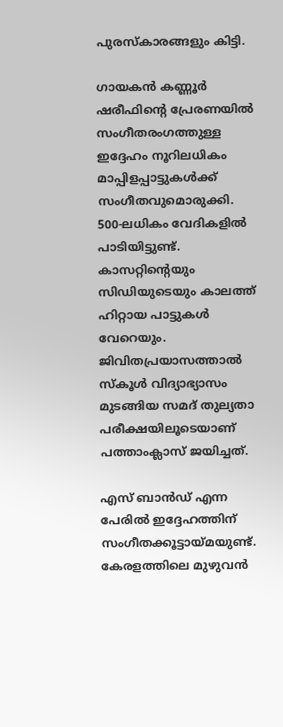പുരസ്കാരങ്ങളും കിട്ടി.

ഗായകൻ കണ്ണൂർ ഷരീഫിന്റെ പ്രേരണയിൽ സംഗീതരംഗത്തുള്ള ഇദ്ദേഹം നൂറിലധികം മാപ്പിളപ്പാട്ടുകൾക്ക് സംഗീതവുമൊരുക്കി. 500-ലധികം വേദികളിൽ പാടിയിട്ടുണ്ട്. കാസറ്റിന്റെയും സിഡിയുടെയും കാലത്ത് ഹിറ്റായ പാട്ടുകൾ വേറെയും. ജിവിതപ്രയാസത്താൽ സ്കൂൾ വിദ്യാഭ്യാസം മുടങ്ങിയ സമദ് തുല്യതാ പരീക്ഷയിലൂടെയാണ് പത്താംക്ലാസ് ജയിച്ചത്.

എസ് ബാൻഡ് എന്ന പേരിൽ ഇദ്ദേഹത്തിന് സംഗീതക്കൂട്ടായ്മയുണ്ട്. കേരളത്തിലെ മുഴുവൻ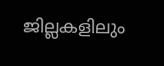ജില്ലകളിലും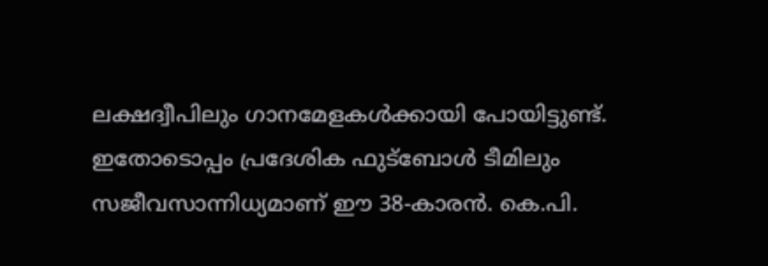ലക്ഷദ്വീപിലും ഗാനമേളകൾക്കായി പോയിട്ടുണ്ട്. ഇതോടൊപ്പം പ്രദേശിക ഫുട്‌ബോൾ ടീമിലും സജീവസാന്നിധ്യമാണ് ഈ 38-കാരൻ. കെ.പി.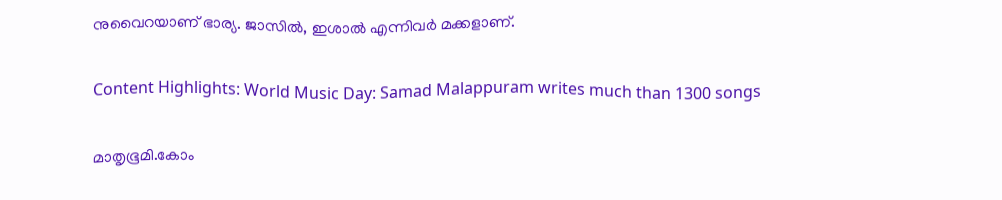നുവൈറയാണ് ഭാര്യ. ജാസിൽ, ഇശാൽ എന്നിവർ മക്കളാണ്.

Content Highlights: World Music Day: Samad Malappuram writes much than 1300 songs

മാതൃഭൂമി.കോം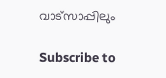വാട്സാപ്പിലും

Subscribe to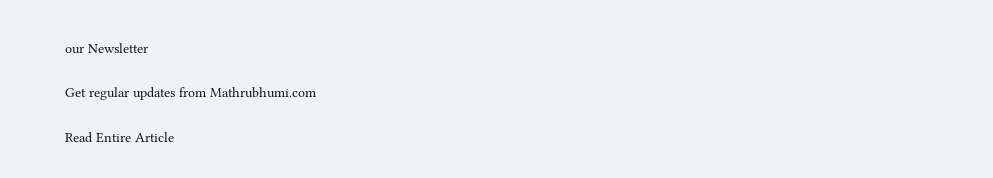our Newsletter

Get regular updates from Mathrubhumi.com

Read Entire Article